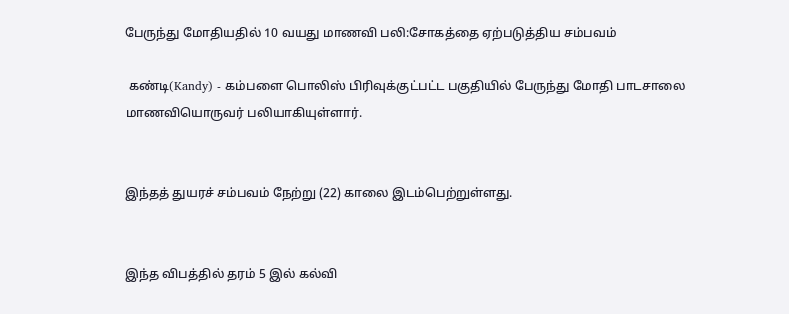பேருந்து மோதியதில் 10 வயது மாணவி பலி:சோகத்தை ஏற்படுத்திய சம்பவம்

 கண்டி(Kandy) - கம்பளை பொலிஸ் பிரிவுக்குட்பட்ட பகுதியில் பேருந்து மோதி பாடசாலை மாணவியொருவர் பலியாகியுள்ளார்.


இந்தத் துயரச் சம்பவம் நேற்று (22) காலை இடம்பெற்றுள்ளது.


இந்த விபத்தில் தரம் 5 இல் கல்வி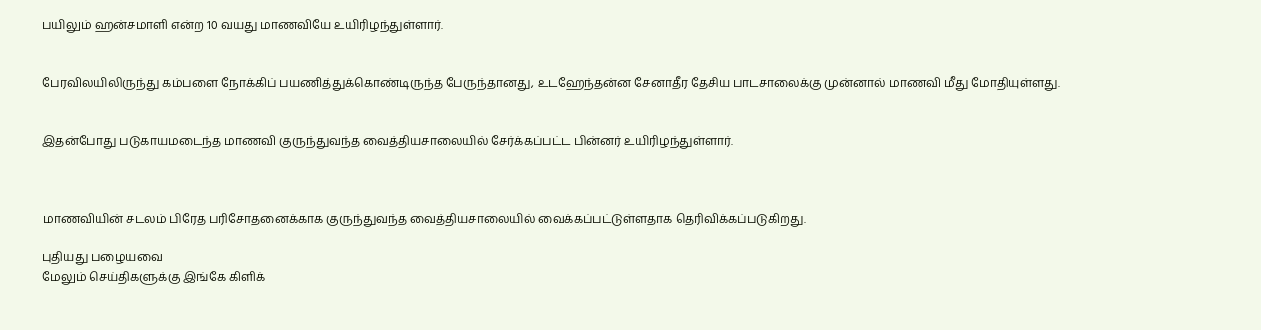பயிலும் ஹன்சமாளி என்ற 10 வயது மாணவியே உயிரிழந்துள்ளார்.


பேரவிலயிலிருந்து கம்பளை நோக்கிப் பயணித்துக்கொண்டிருந்த பேருந்தானது, உடஹேந்தன்ன சேனாதீர தேசிய பாடசாலைக்கு முன்னால் மாணவி மீது மோதியுள்ளது.


இதன்போது படுகாயமடைந்த மாணவி குருந்துவந்த வைத்தியசாலையில் சேர்க்கப்பட்ட பின்னர் உயிரிழந்துள்ளார்.



மாணவியின் சடலம் பிரேத பரிசோதனைக்காக குருந்துவந்த வைத்தியசாலையில் வைக்கப்பட்டுள்ளதாக தெரிவிக்கப்படுகிறது.

புதியது பழையவை
மேலும் செய்திகளுக்கு இங்கே கிளிக்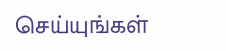செய்யுங்கள்